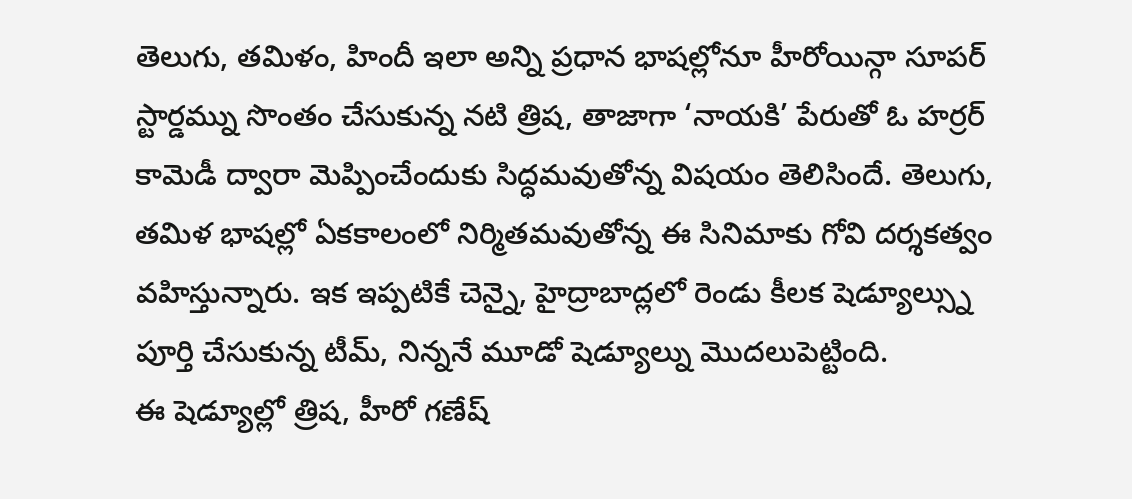తెలుగు, తమిళం, హిందీ ఇలా అన్ని ప్రధాన భాషల్లోనూ హీరోయిన్గా సూపర్ స్టార్డమ్ను సొంతం చేసుకున్న నటి త్రిష, తాజాగా ‘నాయకి’ పేరుతో ఓ హర్రర్ కామెడీ ద్వారా మెప్పించేందుకు సిద్ధమవుతోన్న విషయం తెలిసిందే. తెలుగు, తమిళ భాషల్లో ఏకకాలంలో నిర్మితమవుతోన్న ఈ సినిమాకు గోవి దర్శకత్వం వహిస్తున్నారు. ఇక ఇప్పటికే చెన్నై, హైద్రాబాద్లలో రెండు కీలక షెడ్యూల్స్ను పూర్తి చేసుకున్న టీమ్, నిన్ననే మూడో షెడ్యూల్ను మొదలుపెట్టింది.
ఈ షెడ్యూల్లో త్రిష, హీరో గణేష్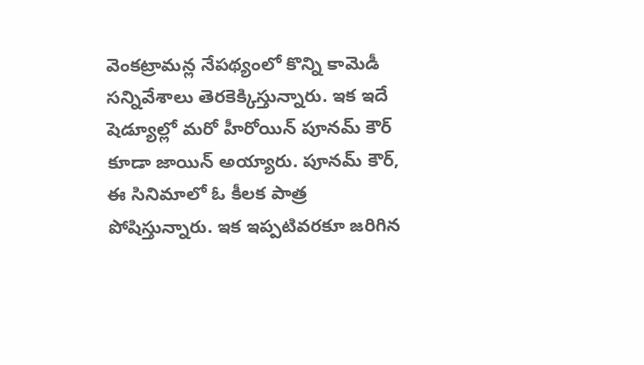వెంకట్రామన్ల నేపథ్యంలో కొన్ని కామెడీ సన్నివేశాలు తెరకెక్కిస్తున్నారు. ఇక ఇదే షెడ్యూల్లో మరో హీరోయిన్ పూనమ్ కౌర్ కూడా జాయిన్ అయ్యారు. పూనమ్ కౌర్, ఈ సినిమాలో ఓ కీలక పాత్ర పోషిస్తున్నారు. ఇక ఇప్పటివరకూ జరిగిన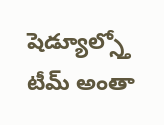షెడ్యూల్స్తో టీమ్ అంతా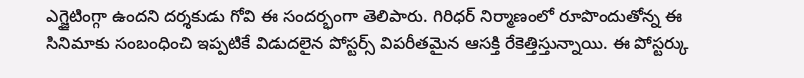ఎగ్జైటింగ్గా ఉందని దర్శకుడు గోవి ఈ సందర్భంగా తెలిపారు. గిరిధర్ నిర్మాణంలో రూపొందుతోన్న ఈ సినిమాకు సంబంధించి ఇప్పటికే విడుదలైన పోస్టర్స్ విపరీతమైన ఆసక్తి రేకెత్తిస్తున్నాయి. ఈ పోస్టర్కు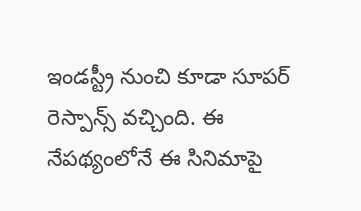ఇండస్ట్రీ నుంచి కూడా సూపర్ రెస్పాన్స్ వచ్చింది. ఈ నేపథ్యంలోనే ఈ సినిమాపై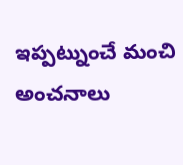ఇప్పట్నుంచే మంచి అంచనాలు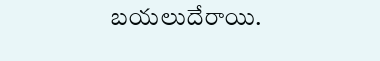బయలుదేరాయి.